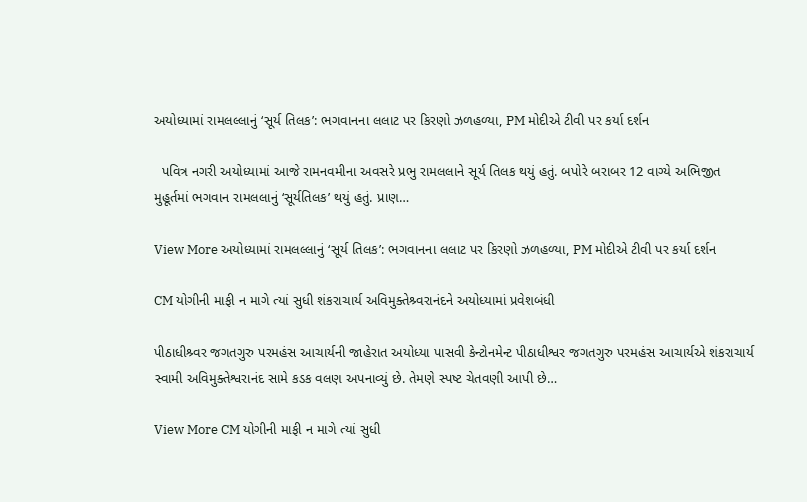અયોધ્યામાં રામલલ્લાનું ‘સૂર્ય તિલક’: ભગવાનના લલાટ પર કિરણો ઝળહળ્યા, PM મોદીએ ટીવી પર કર્યા દર્શન

  પવિત્ર નગરી અયોધ્યામાં આજે રામનવમીના અવસરે પ્રભુ રામલલાને સૂર્ય તિલક થયું હતું. બપોરે બરાબર 12 વાગ્યે અભિજીત મુહૂર્તમાં ભગવાન રામલલાનું ‘સૂર્યતિલક’ થયું હતું. પ્રાણ…

View More અયોધ્યામાં રામલલ્લાનું ‘સૂર્ય તિલક’: ભગવાનના લલાટ પર કિરણો ઝળહળ્યા, PM મોદીએ ટીવી પર કર્યા દર્શન

CM યોગીની માફી ન માગે ત્યાં સુધી શંકરાચાર્ય અવિમુક્તેશ્ર્વરાનંદને અયોધ્યામાં પ્રવેશબંધી

પીઠાધીશ્ર્વર જગતગુરુ પરમહંસ આચાર્યની જાહેરાત અયોધ્યા પાસવી કેન્ટોનમેન્ટ પીઠાધીશ્વર જગતગુરુ પરમહંસ આચાર્યએ શંકરાચાર્ય સ્વામી અવિમુક્તેશ્વરાનંદ સામે કડક વલણ અપનાવ્યું છે. તેમણે સ્પષ્ટ ચેતવણી આપી છે…

View More CM યોગીની માફી ન માગે ત્યાં સુધી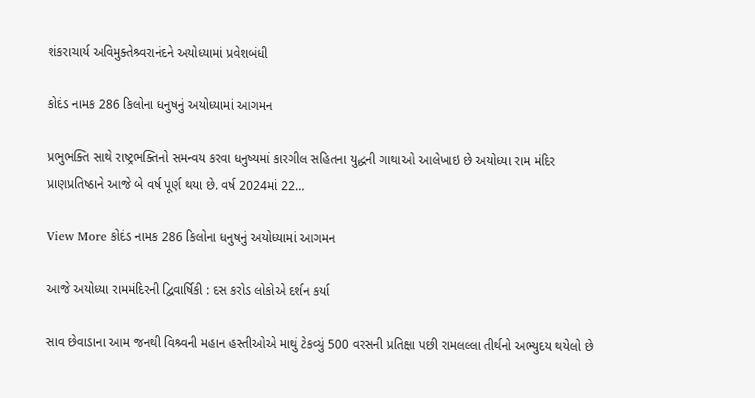શંકરાચાર્ય અવિમુક્તેશ્ર્વરાનંદને અયોધ્યામાં પ્રવેશબંધી

કોદંડ નામક 286 કિલોના ધનુષનું અયોધ્યામાં આગમન

પ્રભુભક્તિ સાથે રાષ્ટ્રભક્તિનો સમન્વય કરવા ધનુષ્યમાં કારગીલ સહિતના યુદ્ધની ગાથાઓ આલેખાઇ છે અયોધ્યા રામ મંદિર પ્રાણપ્રતિષ્ઠાને આજે બે વર્ષ પૂર્ણ થયા છે. વર્ષ 2024માં 22…

View More કોદંડ નામક 286 કિલોના ધનુષનું અયોધ્યામાં આગમન

આજે અયોધ્યા રામમંદિરની દ્વિવાર્ષિકી : દસ કરોડ લોકોએ દર્શન કર્યા

સાવ છેવાડાના આમ જનથી વિશ્ર્વની મહાન હસ્તીઓએ માથું ટેકવ્યું 500 વરસની પ્રતિક્ષા પછી રામલલ્લા તીર્થનો અભ્યુદય થયેલો છે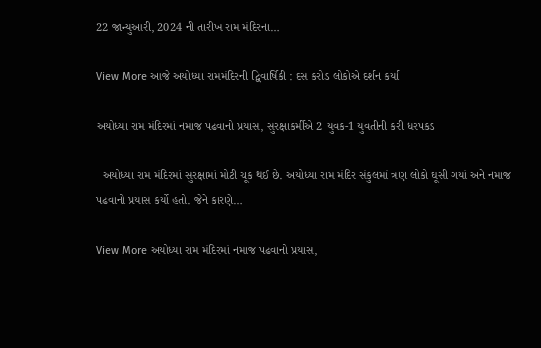22 જાન્યુઆરી, 2024 ની તારીખ રામ મંદિરના…

View More આજે અયોધ્યા રામમંદિરની દ્વિવાર્ષિકી : દસ કરોડ લોકોએ દર્શન કર્યા

અયોધ્યા રામ મંદિરમાં નમાજ પઢવાનો પ્રયાસ, સુરક્ષાકર્મીએ 2 યુવક-1 યુવતીની કરી ધરપકડ

  અયોધ્યા રામ મંદિરમાં સુરક્ષામાં મોટી ચૂક થઈ છે. અયોધ્યા રામ મંદિર સંકુલમાં ત્રણ લોકો ઘૂસી ગયાં અને નમાજ પઢવાનો પ્રયાસ કર્યો હતો. જેને કારણે…

View More અયોધ્યા રામ મંદિરમાં નમાજ પઢવાનો પ્રયાસ,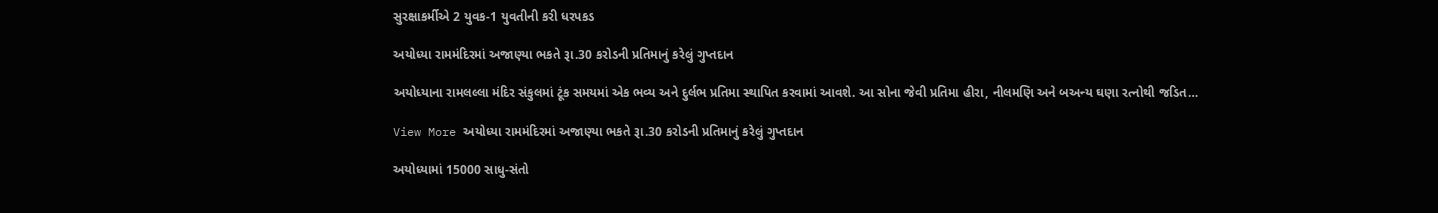સુરક્ષાકર્મીએ 2 યુવક-1 યુવતીની કરી ધરપકડ

અયોધ્યા રામમંદિરમાં અજાણ્યા ભકતે રૂા.30 કરોડની પ્રતિમાનું કરેલું ગુપ્તદાન

અયોધ્યાના રામલલ્લા મંદિર સંકુલમાં ટૂંક સમયમાં એક ભવ્ય અને દુર્લભ પ્રતિમા સ્થાપિત કરવામાં આવશે. આ સોના જેવી પ્રતિમા હીરા, નીલમણિ અને બઅન્ય ઘણા રત્નોથી જડિત…

View More અયોધ્યા રામમંદિરમાં અજાણ્યા ભકતે રૂા.30 કરોડની પ્રતિમાનું કરેલું ગુપ્તદાન

અયોધ્યામાં 15000 સાધુ-સંતો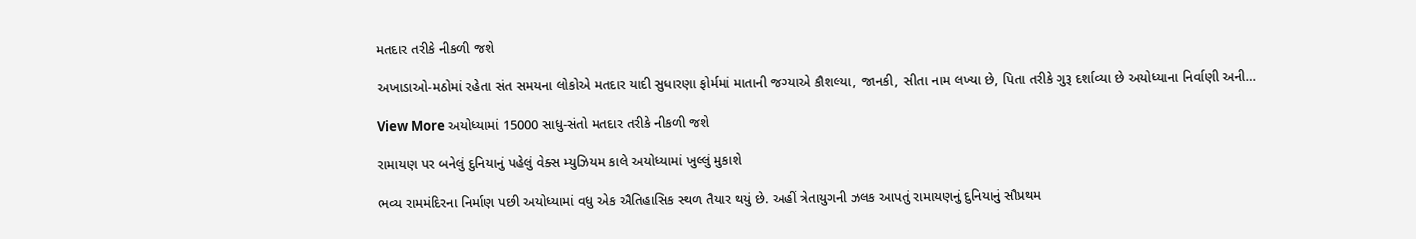મતદાર તરીકે નીકળી જશે

અખાડાઓ-મઠોમાં રહેતા સંત સમયના લોકોએ મતદાર યાદી સુધારણા ફોર્મમાં માતાની જગ્યાએ કૌશલ્યા, જાનકી, સીતા નામ લખ્યા છે, પિતા તરીકે ગુરૂ દર્શાવ્યા છે અયોધ્યાના નિર્વાણી અની…

View More અયોધ્યામાં 15000 સાધુ-સંતો મતદાર તરીકે નીકળી જશે

રામાયણ પર બનેલું દુનિયાનું પહેલું વેક્સ મ્યુઝિયમ કાલે અયોધ્યામાં ખુલ્લું મુકાશે

ભવ્ય રામમંદિરના નિર્માણ પછી અયોધ્યામાં વધુ એક ઐતિહાસિક સ્થળ તૈયાર થયું છે. અહીં ત્રેતાયુગની ઝલક આપતું રામાયણનું દુનિયાનું સૌપ્રથમ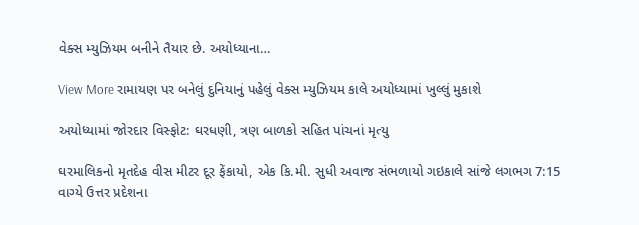વેક્સ મ્યુઝિયમ બનીને તૈયાર છે. અયોધ્યાના…

View More રામાયણ પર બનેલું દુનિયાનું પહેલું વેક્સ મ્યુઝિયમ કાલે અયોધ્યામાં ખુલ્લું મુકાશે

અયોધ્યામાં જોરદાર વિસ્ફોટ: ઘરધણી, ત્રણ બાળકો સહિત પાંચનાં મૃત્યુ

ઘરમાલિકનો મૃતદેહ વીસ મીટર દૂર ફેંકાયો, એક કિ.મી. સુધી અવાજ સંભળાયો ગઇકાલે સાંજે લગભગ 7:15 વાગ્યે ઉત્તર પ્રદેશના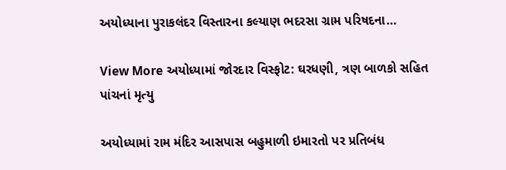અયોધ્યાના પુરાકલંદર વિસ્તારના કલ્યાણ ભદરસા ગ્રામ પરિષદના…

View More અયોધ્યામાં જોરદાર વિસ્ફોટ: ઘરધણી, ત્રણ બાળકો સહિત પાંચનાં મૃત્યુ

અયોધ્યામાં રામ મંદિર આસપાસ બહુમાળી ઇમારતો પર પ્રતિબંધ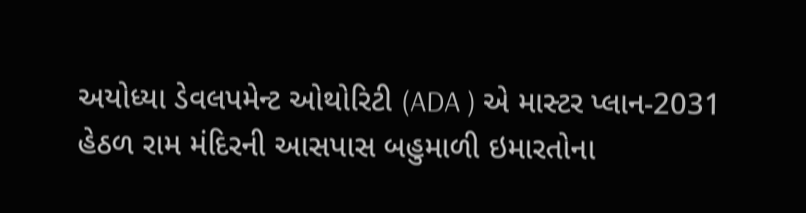અયોધ્યા ડેવલપમેન્ટ ઓથોરિટી (ADA ) એ માસ્ટર પ્લાન-2031 હેઠળ રામ મંદિરની આસપાસ બહુમાળી ઇમારતોના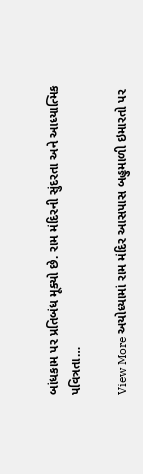બાંધકામ પર પ્રતિબંધ મૂક્યો છે. રામ મંદિરની સુંદરતા અને આધ્યાત્મિક પવિત્રતા…

View More અયોધ્યામાં રામ મંદિર આસપાસ બહુમાળી ઇમારતો પર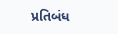પ્રતિબંધ